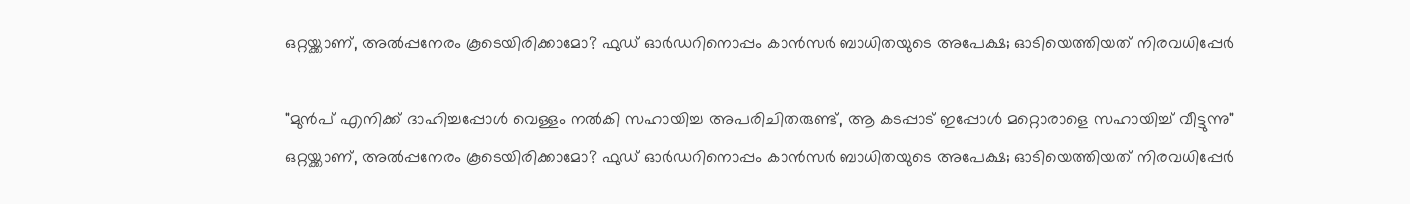ഒറ്റയ്ക്കാണ്, അൽപ്പനേരം കൂടെയിരിക്കാമോ? ഫുഡ് ഓർഡറിനൊപ്പം കാൻസർ ബാധിതയുടെ അപേക്ഷ; ഓടിയെത്തിയത് നിരവധിപ്പേർ

"മുൻപ് എനിക്ക് ദാഹിച്ചപ്പോൾ വെള്ളം നൽകി സഹായിച്ച അപരിചിതരുണ്ട്, ആ കടപ്പാട് ഇപ്പോൾ മറ്റൊരാളെ സഹായിച്ച് വീട്ടുന്നു"
ഒറ്റയ്ക്കാണ്, അൽപ്പനേരം കൂടെയിരിക്കാമോ? ഫുഡ് ഓർഡറിനൊപ്പം കാൻസർ ബാധിതയുടെ അപേക്ഷ; ഓടിയെത്തിയത് നിരവധിപ്പേർ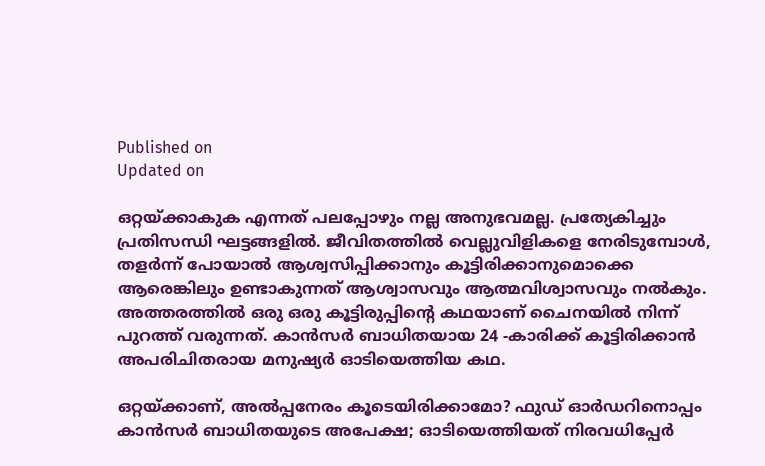Published on
Updated on

ഒറ്റയ്ക്കാകുക എന്നത് പലപ്പോഴും നല്ല അനുഭവമല്ല. പ്രത്യേകിച്ചും പ്രതിസന്ധി ഘട്ടങ്ങളിൽ. ജീവിതത്തിൽ വെല്ലുവിളികളെ നേരിടുമ്പോൾ, തളർന്ന് പോയാൽ ആശ്വസിപ്പിക്കാനും കൂട്ടിരിക്കാനുമൊക്കെ ആരെങ്കിലും ഉണ്ടാകുന്നത് ആശ്വാസവും ആത്മവിശ്വാസവും നൽകും. അത്തരത്തിൽ ഒരു ഒരു കൂട്ടിരുപ്പിന്റെ കഥയാണ് ചൈനയിൽ നിന്ന് പുറത്ത് വരുന്നത്. കാൻസർ ബാധിതയായ 24 -കാരിക്ക് കൂട്ടിരിക്കാൻ അപരിചിതരായ മനുഷ്യർ ഓടിയെത്തിയ കഥ.

ഒറ്റയ്ക്കാണ്, അൽപ്പനേരം കൂടെയിരിക്കാമോ? ഫുഡ് ഓർഡറിനൊപ്പം കാൻസർ ബാധിതയുടെ അപേക്ഷ; ഓടിയെത്തിയത് നിരവധിപ്പേർ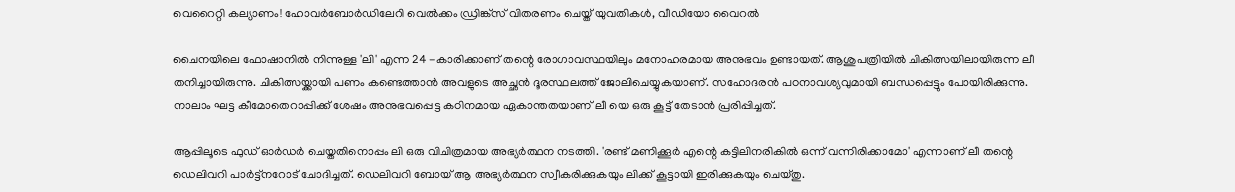വെറൈറ്റി കല്യാണം! ഹോവർബോർഡിലേറി വെൽക്കം ഡ്രിങ്ക്സ് വിതരണം ചെയ്ത് യുവതികൾ, വീഡിയോ വൈറൽ

ചൈനയിലെ ഫോഷാനിൽ നിന്നുള്ള 'ലി' എന്ന 24 -കാരിക്കാണ് തന്റെ രോഗാവസ്ഥയിലും മനോഹരമായ അനുഭവം ഉണ്ടായത്. ആശുപത്രിയിൽ ചികിത്സയിലായിരുന്ന ലീ തനിച്ചായിരുന്നു. ചികിത്സയ്ക്കായി പണം കണ്ടെത്താൻ അവളുടെ അച്ഛൻ ദൂരസ്ഥലത്ത് ജോലിചെയ്യുകയാണ്. സഹോദരൻ പഠനാവശ്യവുമായി ബന്ധപ്പെട്ടും പോയിരിക്കുന്നു. നാലാം ഘട്ട കീമോതെറാപ്പിക്ക് ശേഷം അനുഭവപ്പെട്ട കഠിനമായ ഏകാന്തതയാണ് ലീ യെ ഒരു കൂട്ട് തേടാൻ പ്രരിപ്പിച്ചത്.

ആപ്പിലൂടെ ഫുഡ് ഓർഡർ ചെയ്തതിനൊപ്പം ലി ഒരു വിചിത്രമായ അഭ്യർത്ഥന നടത്തി. 'രണ്ട് മണിക്കൂർ എന്റെ കട്ടിലിനരികിൽ ഒന്ന് വന്നിരിക്കാമോ' എന്നാണ് ലീ തന്റെ ഡെലിവറി പാർട്ട്നറോട് ചോദിച്ചത്. ഡെലിവറി ബോയ് ആ അഭ്യർത്ഥന സ്വീകരിക്കുകയും ലിക്ക് കൂട്ടായി ഇരിക്കുകയും ചെയ്തു.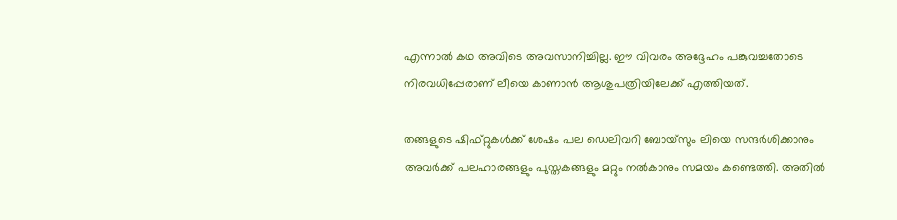എന്നാൽ കഥ അവിടെ അവസാനിച്ചില്ല. ഈ വിവരം അദ്ദേഹം പങ്കുവച്ചതോടെ നിരവധിപ്പേരാണ് ലീയെ കാണാൻ ആശുപത്രിയിലേക്ക് എത്തിയത്.

തങ്ങളുടെ ഷിഫ്റ്റുകൾക്ക് ശേഷം പല ഡെലിവറി ബോയ്സും ലിയെ സന്ദർശിക്കാനും അവർക്ക് പലഹാരങ്ങളും പുസ്തകങ്ങളും മറ്റും നൽകാനും സമയം കണ്ടെത്തി. അതിൽ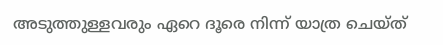അടുത്തുള്ളവരും ഏറെ ദൂരെ നിന്ന് യാത്ര ചെയ്ത്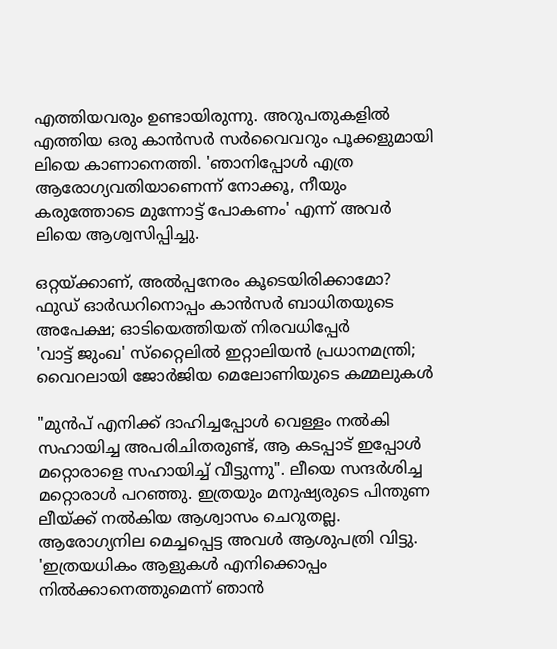എത്തിയവരും ഉണ്ടായിരുന്നു. അറുപതുകളിൽ എത്തിയ ഒരു കാൻസർ സർവൈവറും പൂക്കളുമായി ലിയെ കാണാനെത്തി. 'ഞാനിപ്പോൾ എത്ര ആരോഗ്യവതിയാണെന്ന് നോക്കൂ, നീയും കരുത്തോടെ മുന്നോട്ട് പോകണം' എന്ന് അവർ ലിയെ ആശ്വസിപ്പിച്ചു.

ഒറ്റയ്ക്കാണ്, അൽപ്പനേരം കൂടെയിരിക്കാമോ? ഫുഡ് ഓർഡറിനൊപ്പം കാൻസർ ബാധിതയുടെ അപേക്ഷ; ഓടിയെത്തിയത് നിരവധിപ്പേർ
'വാട്ട് ജുംഖ' സ്‌റ്റൈലില്‍ ഇറ്റാലിയന്‍ പ്രധാനമന്ത്രി; വൈറലായി ജോര്‍ജിയ മെലോണിയുടെ കമ്മലുകള്‍

"മുൻപ് എനിക്ക് ദാഹിച്ചപ്പോൾ വെള്ളം നൽകി സഹായിച്ച അപരിചിതരുണ്ട്, ആ കടപ്പാട് ഇപ്പോൾ മറ്റൊരാളെ സഹായിച്ച് വീട്ടുന്നു". ലീയെ സന്ദർശിച്ച മറ്റൊരാൾ പറഞ്ഞു. ഇത്രയും മനുഷ്യരുടെ പിന്തുണ ലീയ്ക്ക് നൽകിയ ആശ്വാസം ചെറുതല്ല. ആരോഗ്യനില മെച്ചപ്പെട്ട അവൾ ആശുപത്രി വിട്ടു. 'ഇത്രയധികം ആളുകൾ എനിക്കൊപ്പം നിൽക്കാനെത്തുമെന്ന് ഞാൻ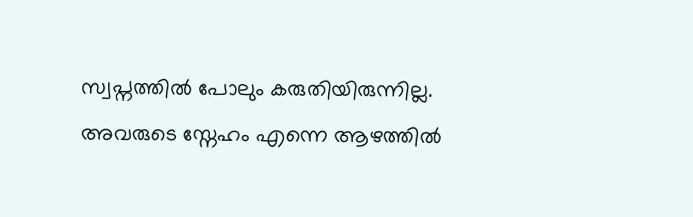സ്വപ്നത്തിൽ പോലും കരുതിയിരുന്നില്ല. അവരുടെ സ്നേഹം എന്നെ ആഴത്തിൽ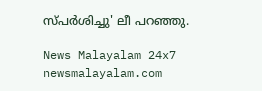സ്പർശിച്ചു' ലീ പറഞ്ഞു.

News Malayalam 24x7
newsmalayalam.com